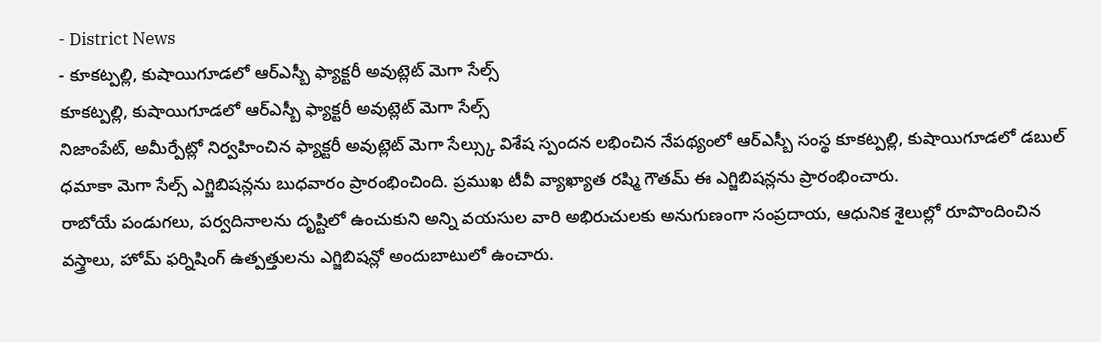- District News
- కూకట్పల్లి, కుషాయిగూడలో ఆర్ఎస్బీ ఫ్యాక్టరీ అవుట్లెట్ మెగా సేల్స్
కూకట్పల్లి, కుషాయిగూడలో ఆర్ఎస్బీ ఫ్యాక్టరీ అవుట్లెట్ మెగా సేల్స్
నిజాంపేట్, అమీర్పేట్లో నిర్వహించిన ఫ్యాక్టరీ అవుట్లెట్ మెగా సేల్స్కు విశేష స్పందన లభించిన నేపథ్యంలో ఆర్ఎస్బీ సంస్థ కూకట్పల్లి, కుషాయిగూడలో డబుల్ ధమాకా మెగా సేల్స్ ఎగ్జిబిషన్లను బుధవారం ప్రారంభించింది. ప్రముఖ టీవీ వ్యాఖ్యాత రష్మి గౌతమ్ ఈ ఎగ్జిబిషన్లను ప్రారంభించారు.
రాబోయే పండుగలు, పర్వదినాలను దృష్టిలో ఉంచుకుని అన్ని వయసుల వారి అభిరుచులకు అనుగుణంగా సంప్రదాయ, ఆధునిక శైలుల్లో రూపొందించిన వస్త్రాలు, హోమ్ ఫర్నిషింగ్ ఉత్పత్తులను ఎగ్జిబిషన్లో అందుబాటులో ఉంచారు.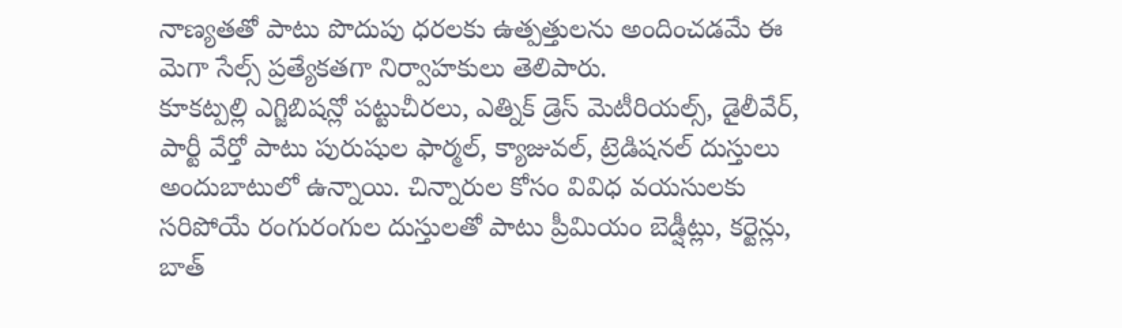నాణ్యతతో పాటు పొదుపు ధరలకు ఉత్పత్తులను అందించడమే ఈ మెగా సేల్స్ ప్రత్యేకతగా నిర్వాహకులు తెలిపారు.
కూకట్పల్లి ఎగ్జిబిషన్లో పట్టుచీరలు, ఎత్నిక్ డ్రెస్ మెటీరియల్స్, డైలీవేర్, పార్టీ వేర్తో పాటు పురుషుల ఫార్మల్, క్యాజువల్, ట్రెడిషనల్ దుస్తులు అందుబాటులో ఉన్నాయి. చిన్నారుల కోసం వివిధ వయసులకు సరిపోయే రంగురంగుల దుస్తులతో పాటు ప్రీమియం బెడ్షీట్లు, కర్టెన్లు, బాత్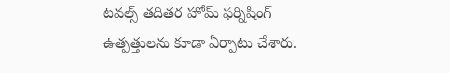టవల్స్ తదితర హోమ్ ఫర్నిషింగ్ ఉత్పత్తులను కూడా ఏర్పాటు చేశారు.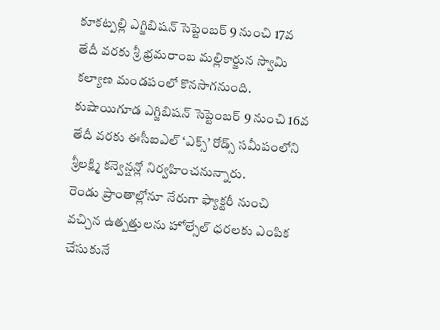కూకట్పల్లి ఎగ్జిబిషన్ సెప్టెంబర్ 9 నుంచి 17వ తేదీ వరకు శ్రీ భ్రమరాంబ మల్లికార్జున స్వామి కల్యాణ మండపంలో కొనసాగనుంది. కుషాయిగూడ ఎగ్జిబిషన్ సెప్టెంబర్ 9 నుంచి 16వ తేదీ వరకు ఈసీఐఎల్ ‘ఎక్స్’ రోడ్స్ సమీపంలోని శ్రీలక్ష్మి కన్వెన్షన్లో నిర్వహించనున్నారు.
రెండు ప్రాంతాల్లోనూ నేరుగా ఫ్యాక్టరీ నుంచి వచ్చిన ఉత్పత్తులను హోల్సేల్ ధరలకు ఎంపిక చేసుకునే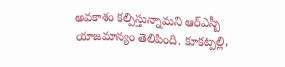అవకాశం కల్పిస్తున్నామని ఆర్ఎస్బీ యాజమాన్యం తెలిపింది. కూకట్పల్లి,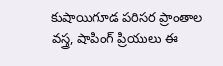కుషాయిగూడ పరిసర ప్రాంతాల వస్త్ర, షాపింగ్ ప్రియులు ఈ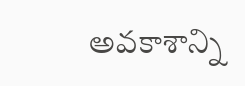అవకాశాన్ని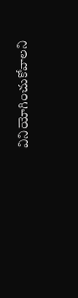వినియోగించుకోవాలని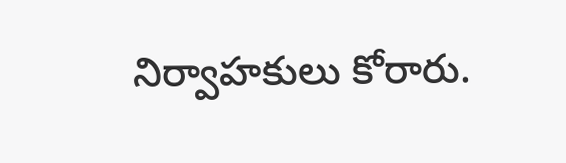నిర్వాహకులు కోరారు.